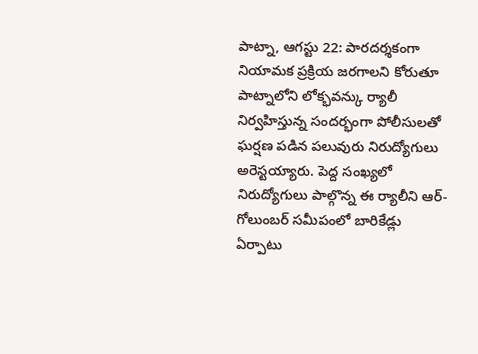పాట్నా, ఆగస్టు 22: పారదర్శకంగా నియామక ప్రక్రియ జరగాలని కోరుతూ పాట్నాలోని లోక్భవన్కు ర్యాలీ నిర్వహిస్తున్న సందర్భంగా పోలీసులతో ఘర్షణ పడిన పలువురు నిరుద్యోగులు అరెస్టయ్యారు. పెద్ద సంఖ్యలో నిరుద్యోగులు పాల్గొన్న ఈ ర్యాలీని ఆర్-గోలుంబర్ సమీపంలో బారికేడ్లు ఏర్పాటు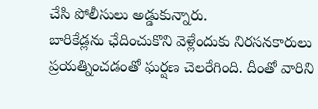చేసి పోలీసులు అడ్డుకున్నారు.
బారికేడ్లను ఛేదించుకొని వెళ్లేందుకు నిరసనకారులు ప్రయత్నించడంతో ఘర్షణ చెలరేగింది. దీంతో వారిని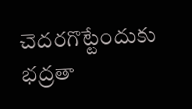చెదరగొట్టేందుకు భద్రతా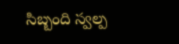సిబ్బంది స్వల్ప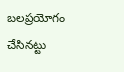బలప్రయోగం చేసినట్టు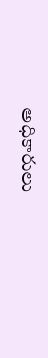అధికారులు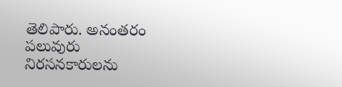తెలిపారు. అనంతరం పలువురు నిరసనకారులను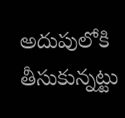అదుపులోకి తీసుకున్నట్టు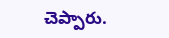చెప్పారు.